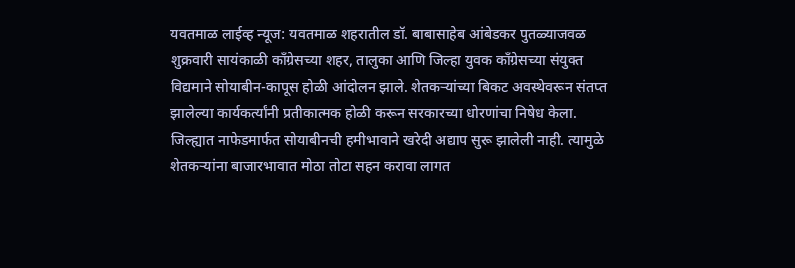यवतमाळ लाईव्ह न्यूज: यवतमाळ शहरातील डॉ. बाबासाहेब आंबेडकर पुतळ्याजवळ शुक्रवारी सायंकाळी काँग्रेसच्या शहर, तालुका आणि जिल्हा युवक काँग्रेसच्या संयुक्त विद्यमाने सोयाबीन-कापूस होळी आंदोलन झाले. शेतकऱ्यांच्या बिकट अवस्थेवरून संतप्त झालेल्या कार्यकर्त्यांनी प्रतीकात्मक होळी करून सरकारच्या धोरणांचा निषेध केला.
जिल्ह्यात नाफेडमार्फत सोयाबीनची हमीभावाने खरेदी अद्याप सुरू झालेली नाही. त्यामुळे शेतकऱ्यांना बाजारभावात मोठा तोटा सहन करावा लागत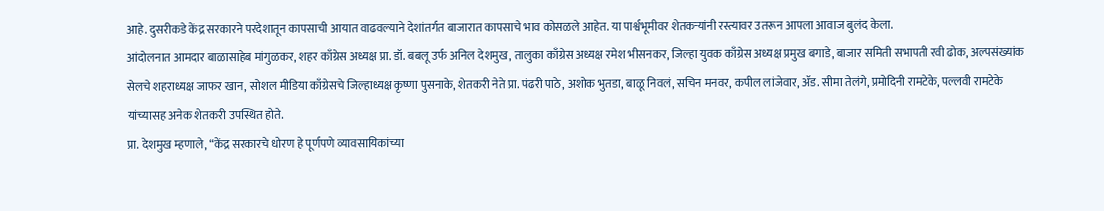आहे. दुसरीकडे केंद्र सरकारने परदेशातून कापसाची आयात वाढवल्याने देशांतर्गत बाजारात कापसाचे भाव कोसळले आहेत. या पार्श्वभूमीवर शेतकऱ्यांनी रस्त्यावर उतरून आपला आवाज बुलंद केला.
आंदोलनात आमदार बाळासाहेब मांगुळकर, शहर काँग्रेस अध्यक्ष प्रा. डॉ. बबलू उर्फ अनिल देशमुख, तालुका काँग्रेस अध्यक्ष रमेश भीसनकर, जिल्हा युवक काँग्रेस अध्यक्ष प्रमुख बगाडे, बाजार समिती सभापती रवी ढोक, अल्पसंख्यांक सेलचे शहराध्यक्ष जाफर खान, सोशल मीडिया काँग्रेसचे जिल्हाध्यक्ष कृष्णा पुसनाके, शेतकरी नेते प्रा. पंढरी पाठे, अशोक भुतडा, बाळू निवलं, सचिन मनवर, कपील लांजेवार, ॲड. सीमा तेलंगे, प्रमोदिनी रामटेके, पल्लवी रामटेके यांच्यासह अनेक शेतकरी उपस्थित होते.
प्रा. देशमुख म्हणाले, “केंद्र सरकारचे धोरण हे पूर्णपणे व्यावसायिकांच्या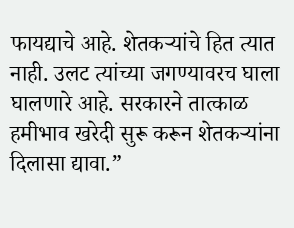फायद्याचे आहे. शेतकऱ्यांचे हित त्यात नाही. उलट त्यांच्या जगण्यावरच घाला घालणारे आहे. सरकारने तात्काळ हमीभाव खरेदी सुरू करून शेतकऱ्यांना दिलासा द्यावा.”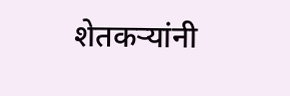शेतकऱ्यांनी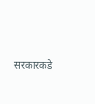सरकारकडे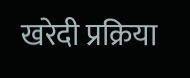खरेदी प्रक्रिया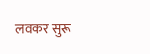लवकर सुरू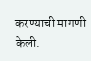करण्याची मागणी केली.